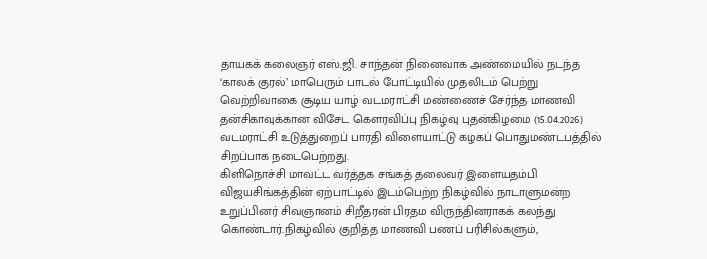தாயகக் கலைஞர் எஸ்.ஜி. சாந்தன் நினைவாக அண்மையில் நடந்த ‘காலக் குரல்’ மாபெரும் பாடல் போட்டியில் முதலிடம் பெற்று வெற்றிவாகை சூடிய யாழ் வடமராட்சி மண்ணைச் சேர்ந்த மாணவி தன்சிகாவுக்கான விசேட கெளரவிப்பு நிகழ்வு புதன்கிழமை (15.04.2026) வடமராட்சி உடுத்துறைப் பாரதி விளையாட்டு கழகப் பொதுமண்டபத்தில் சிறப்பாக நடைபெற்றது.
கிளிநொச்சி மாவட்ட வர்த்தக சங்கத் தலைவர் இளையதம்பி விஜயசிங்கத்தின் ஏற்பாட்டில் இடம்பெற்ற நிகழ்வில் நாடாளுமன்ற உறுப்பினர் சிவஞானம் சிறீதரன் பிரதம விருந்தினராகக் கலந்து கொண்டார்.நிகழ்வில் குறித்த மாணவி பணப் பரிசில்களும்,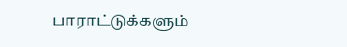பாராட்டுக்களும்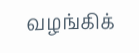வழங்கிக்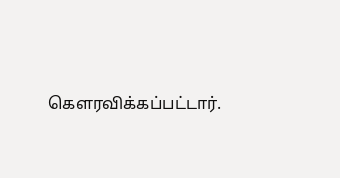கெளரவிக்கப்பட்டார்.